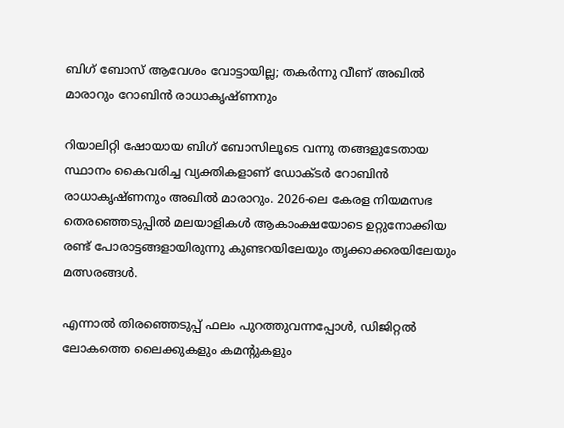ബിഗ് ബോസ് ആവേശം വോട്ടായില്ല; തകർന്നു വീണ് അഖിൽ മാരാറും റോബിൻ രാധാകൃഷ്ണനും

റിയാലിറ്റി ഷോയായ ബിഗ് ബോസിലൂടെ വന്നു തങ്ങളുടേതായ സ്ഥാനം കൈവരിച്ച വ്യക്തികളാണ് ഡോക്ടർ റോബിൻ രാധാകൃഷ്ണനും അഖിൽ മാരാറും. 2026-ലെ കേരള നിയമസഭ തെരഞ്ഞെടുപ്പിൽ മലയാളികൾ ആകാംക്ഷയോടെ ഉറ്റുനോക്കിയ രണ്ട് പോരാട്ടങ്ങളായിരുന്നു കുണ്ടറയിലേയും തൃക്കാക്കരയിലേയും മത്സരങ്ങൾ.

എന്നാൽ തിരഞ്ഞെടുപ്പ് ഫലം പുറത്തുവന്നപ്പോൾ, ഡിജിറ്റൽ ലോകത്തെ ലൈക്കുകളും കമന്റുകളും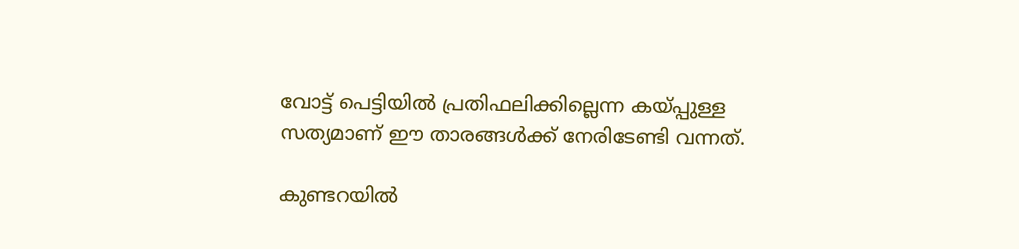വോട്ട് പെട്ടിയിൽ പ്രതിഫലിക്കില്ലെന്ന കയ്പ്പുള്ള സത്യമാണ് ഈ താരങ്ങൾക്ക് നേരിടേണ്ടി വന്നത്.

കുണ്ടറയിൽ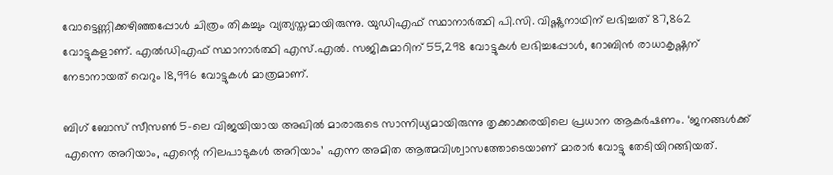വോട്ടെണ്ണിക്കഴിഞ്ഞപ്പോൾ ചിത്രം തികച്ചും വ്യത്യസ്തമായിരുന്നു. യുഡിഎഫ് സ്ഥാനാർത്ഥി പി.സി. വിഷ്ണുനാഥിന് ലഭിച്ചത് 87,862 വോട്ടുകളാണ്. എൽഡിഎഫ് സ്ഥാനാർത്ഥി എസ്.എൽ. സജികുമാറിന് 55,298 വോട്ടുകൾ ലഭിച്ചപ്പോൾ, റോബിൻ രാധാകൃഷ്ണന് നേടാനായത് വെറും 18,996 വോട്ടുകൾ മാത്രമാണ്.

ബിഗ് ബോസ് സീസൺ 5-ലെ വിജയിയായ അഖിൽ മാരാരുടെ സാന്നിധ്യമായിരുന്നു തൃക്കാക്കരയിലെ പ്രധാന ആകർഷണം. ‘ജനങ്ങൾക്ക് എന്നെ അറിയാം, എന്റെ നിലപാടുകൾ അറിയാം’ എന്ന അമിത ആത്മവിശ്വാസത്തോടെയാണ് മാരാർ വോട്ടു തേടിയിറങ്ങിയത്.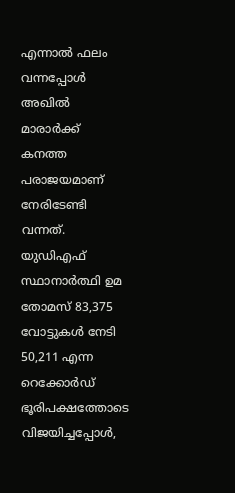എന്നാൽ ഫലം വന്നപ്പോൾ അഖിൽ മാരാർക്ക് കനത്ത പരാജയമാണ് നേരിടേണ്ടി വന്നത്. യുഡിഎഫ് സ്ഥാനാർത്ഥി ഉമ തോമസ് 83,375 വോട്ടുകൾ നേടി 50,211 എന്ന റെക്കോർഡ് ഭൂരിപക്ഷത്തോടെ വിജയിച്ചപ്പോൾ,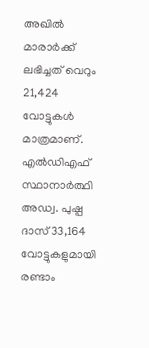അഖിൽ മാരാർക്ക് ലഭിച്ചത് വെറും 21,424 വോട്ടുകൾ മാത്രമാണ്. എൽഡിഎഫ് സ്ഥാനാർത്ഥി അഡ്വ. പുഷ്പ ദാസ് 33,164 വോട്ടുകളുമായി രണ്ടാം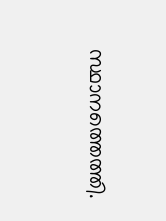സ്ഥാനത്തെത്തി.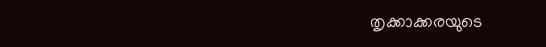തൃക്കാക്കരയുടെ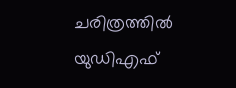ചരിത്രത്തിൽ യുഡിഎഫ്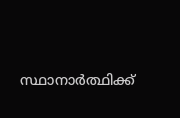സ്ഥാനാർത്ഥിക്ക്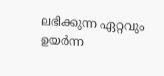ലഭിക്കുന്ന ഏറ്റവും ഉയർന്ന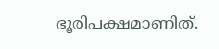ഭൂരിപക്ഷമാണിത്.